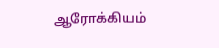ஆரோக்கியம்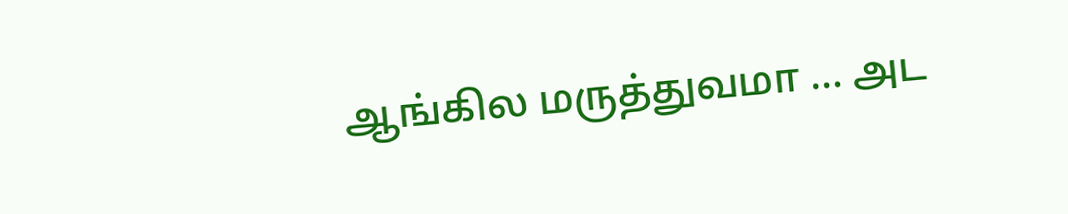ஆங்கில மருத்துவமா … அட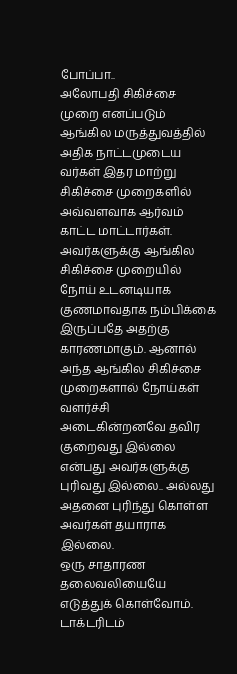போப்பா..
அலோபதி சிகிச்சை முறை எனப்படும் ஆங்கில மருத்துவத்தில் அதிக நாட்டமுடைய வர்கள் இதர மாற்று சிகிச்சை முறைகளில் அவ்வளவாக ஆர்வம் காட்ட மாட்டார்கள். அவர்களுக்கு ஆங்கில சிகிச்சை முறையில் நோய் உடனடியாக குணமாவதாக நம்பிக்கை இருப்பதே அதற்கு காரணமாகும். ஆனால் அந்த ஆங்கில சிகிச்சை முறைகளால் நோய்கள் வளர்ச்சி அடைகின்றனவே தவிர குறைவது இல்லை என்பது அவர்களுக்கு புரிவது இல்லை.. அல்லது அதனை புரிந்து கொள்ள அவர்கள் தயாராக இல்லை.
ஒரு சாதாரண தலைவலியையே எடுத்துக் கொள்வோம்.
டாக்டரிடம்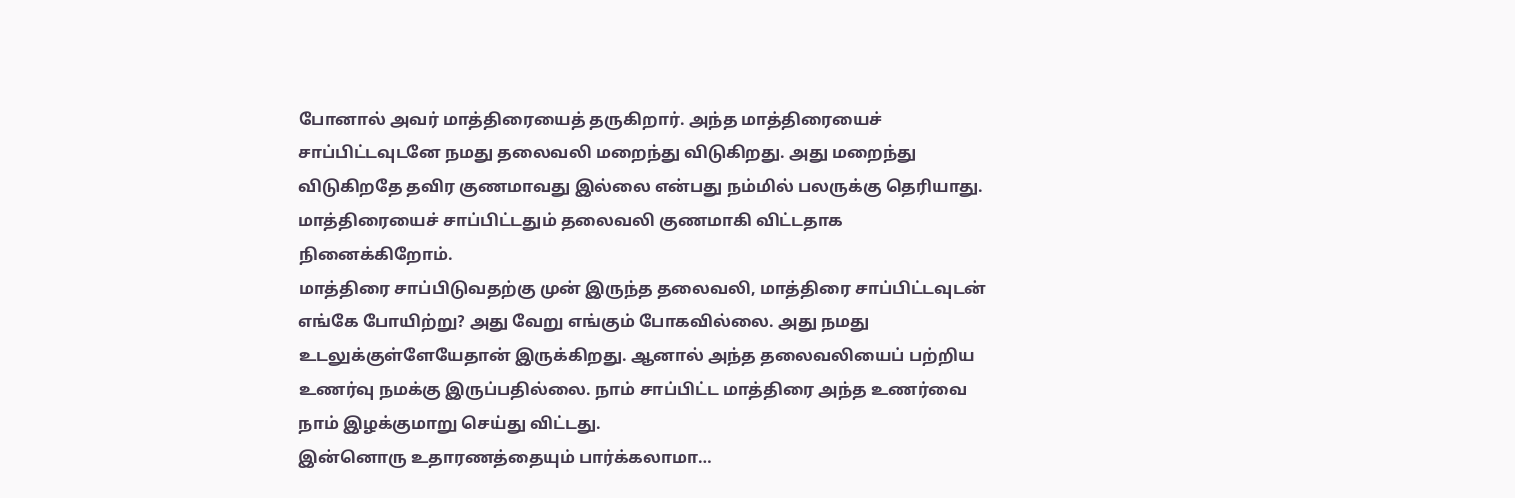போனால் அவர் மாத்திரையைத் தருகிறார். அந்த மாத்திரையைச் சாப்பிட்டவுடனே நமது தலைவலி மறைந்து விடுகிறது. அது மறைந்து விடுகிறதே தவிர குணமாவது இல்லை என்பது நம்மில் பலருக்கு தெரியாது.
மாத்திரையைச் சாப்பிட்டதும் தலைவலி குணமாகி விட்டதாக நினைக்கிறோம்.
மாத்திரை சாப்பிடுவதற்கு முன் இருந்த தலைவலி, மாத்திரை சாப்பிட்டவுடன் எங்கே போயிற்று? அது வேறு எங்கும் போகவில்லை. அது நமது உடலுக்குள்ளேயேதான் இருக்கிறது. ஆனால் அந்த தலைவலியைப் பற்றிய உணர்வு நமக்கு இருப்பதில்லை. நாம் சாப்பிட்ட மாத்திரை அந்த உணர்வை நாம் இழக்குமாறு செய்து விட்டது.
இன்னொரு உதாரணத்தையும் பார்க்கலாமா…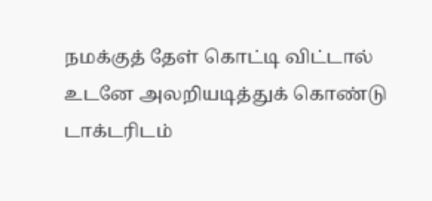நமக்குத் தேள் கொட்டி விட்டால் உடனே அலறியடித்துக் கொண்டு டாக்டரிடம்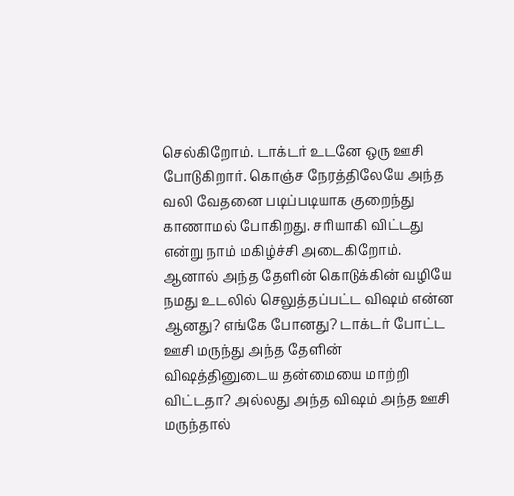செல்கிறோம். டாக்டர் உடனே ஒரு ஊசி போடுகிறார். கொஞ்ச நேரத்திலேயே அந்த வலி வேதனை படிப்படியாக குறைந்து காணாமல் போகிறது. சரியாகி விட்டது என்று நாம் மகிழ்ச்சி அடைகிறோம். ஆனால் அந்த தேளின் கொடுக்கின் வழியே நமது உடலில் செலுத்தப்பட்ட விஷம் என்ன ஆனது? எங்கே போனது? டாக்டர் போட்ட ஊசி மருந்து அந்த தேளின் விஷத்தினுடைய தன்மையை மாற்றி விட்டதா? அல்லது அந்த விஷம் அந்த ஊசி மருந்தால்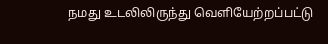நமது உடலிலிருந்து வெளியேற்றப்பட்டு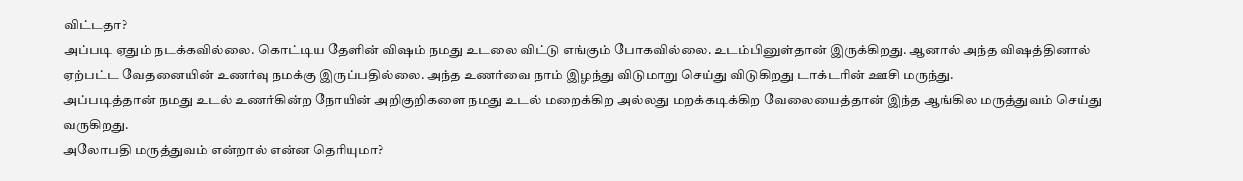விட்டதா?
அப்படி ஏதும் நடக்கவில்லை. கொட்டிய தேளின் விஷம் நமது உடலை விட்டு எங்கும் போகவில்லை. உடம்பினுள்தான் இருக்கிறது. ஆனால் அந்த விஷத்தினால் ஏற்பட்ட வேதனையின் உணர்வு நமக்கு இருப்பதில்லை. அந்த உணர்வை நாம் இழந்து விடுமாறு செய்து விடுகிறது டாக்டரின் ஊசி மருந்து.
அப்படித்தான் நமது உடல் உணர்கின்ற நோயின் அறிகுறிகளை நமது உடல் மறைக்கிற அல்லது மறக்கடிக்கிற வேலையைத்தான் இந்த ஆங்கில மருத்துவம் செய்து வருகிறது.
அலோபதி மருத்துவம் என்றால் என்ன தெரியுமா?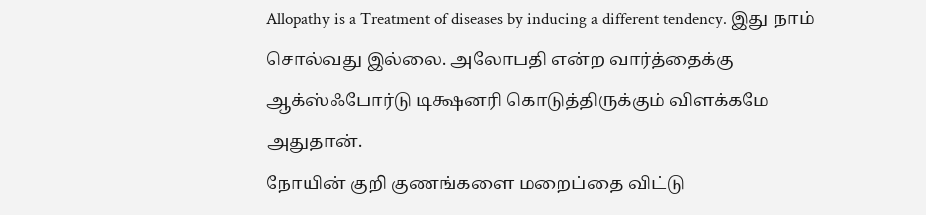Allopathy is a Treatment of diseases by inducing a different tendency. இது நாம் சொல்வது இல்லை. அலோபதி என்ற வார்த்தைக்கு ஆக்ஸ்ஃபோர்டு டிக்ஷனரி கொடுத்திருக்கும் விளக்கமே அதுதான்.
நோயின் குறி குணங்களை மறைப்தை விட்டு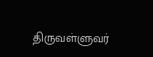திருவள்ளுவர்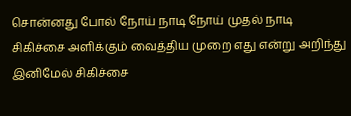சொன்னது போல் நோய் நாடி நோய் முதல் நாடி சிகிச்சை அளிக்கும் வைத்திய முறை எது என்று அறிந்து இனிமேல் சிகிச்சை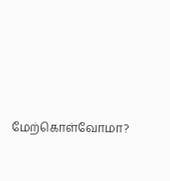மேற்கொள்வோமா?